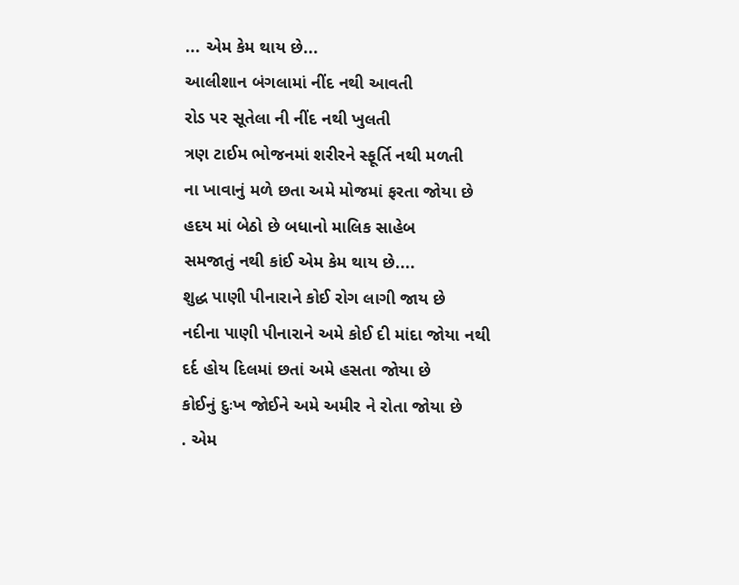... એમ કેમ થાય છે...
આલીશાન બંગલામાં નીંદ નથી આવતી
રોડ પર સૂતેલા ની નીંદ નથી ખુલતી
ત્રણ ટાઈમ ભોજનમાં શરીરને સ્ફૂર્તિ નથી મળતી
ના ખાવાનું મળે છતા અમે મોજમાં ફરતા જોયા છે
હદય માં બેઠો છે બધાનો માલિક સાહેબ
સમજાતું નથી કાંઈ એમ કેમ થાય છે....
શુદ્ધ પાણી પીનારાને કોઈ રોગ લાગી જાય છે
નદીના પાણી પીનારાને અમે કોઈ દી માંદા જોયા નથી
દર્દ હોય દિલમાં છતાં અમે હસતા જોયા છે
કોઈનું દુઃખ જોઈને અમે અમીર ને રોતા જોયા છે
. એમ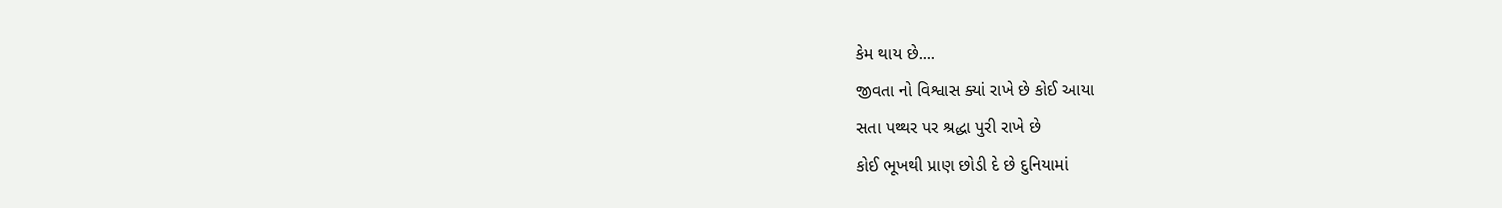કેમ થાય છે....
જીવતા નો વિશ્વાસ ક્યાં રાખે છે કોઈ આયા
સતા પથ્થર પર શ્રદ્ધા પુરી રાખે છે
કોઈ ભૂખથી પ્રાણ છોડી દે છે દુનિયામાં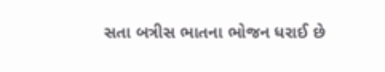સતા બત્રીસ ભાતના ભોજન ધરાઈ છે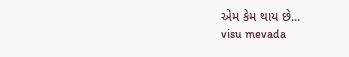એમ કેમ થાય છે...
visu mevada